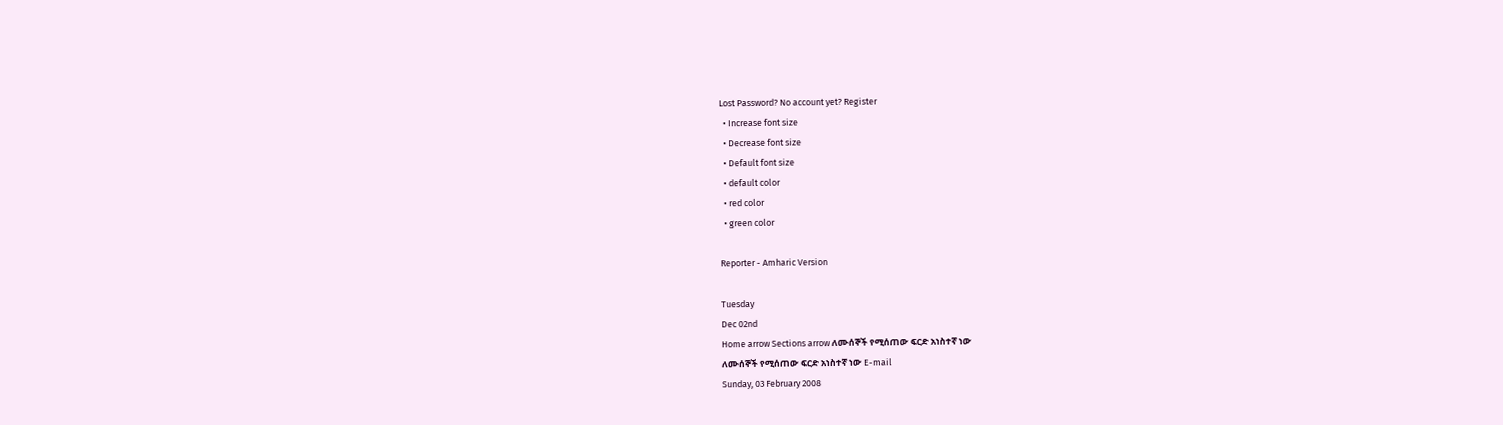Lost Password? No account yet? Register
  • Increase font size
  • Decrease font size
  • Default font size
  • default color
  • red color
  • green color

Reporter - Amharic Version

Tuesday
Dec 02nd
Home arrow Sections arrow ለሙሰኞች የሚሰጠው ፍርድ አነስተኛ ነው
ለሙሰኞች የሚሰጠው ፍርድ አነስተኛ ነው E-mail
Sunday, 03 February 2008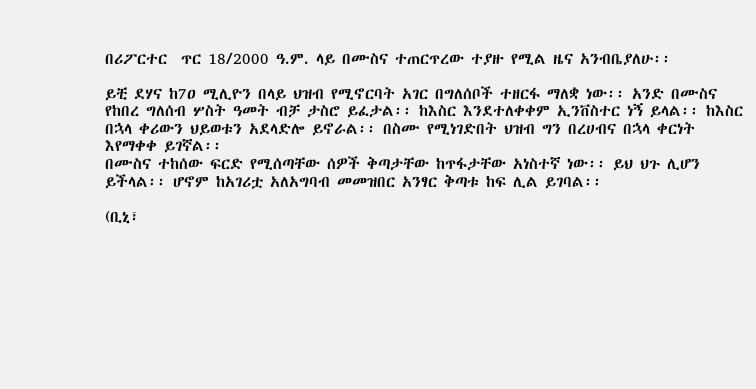በሪፖርተር  ጥር 18/2000 ዓ.ም. ላይ በሙስና ተጠርጥረው ተያዙ የሚል ዜና አንብቤያለሁ፡፡

ይቺ ደሃና ከ7ዐ ሚሊዮን በላይ ህዝብ የሚኖርባት አገር በግለሰቦች ተዘርፋ ማለቋ ነው፡፡ አንድ በሙስና የከበረ ግለሰብ ሦስት ዓመት ብቻ ታስሮ ይፈታል፡፡ ከእስር እንደተለቀቀም ኢንቨስተር ነኝ ይላል፡፡ ከእስር በኋላ ቀሪውን ህይወቱን አደላድሎ ይኖራል፡፡ በስሙ የሚነገድበት ህዝብ ግን በረሀብና በኋላ ቀርነት እየማቀቀ ይገኛል፡፡
በሙስና ተከሰው ፍርድ የሚሰጣቸው ሰዎች ቅጣታቸው ከጥፋታቸው አነስተኛ ነው፡፡ ይህ ህጉ ሊሆን ይችላል፡፡ ሆኖም ከአገሪቷ አለአግባብ መመዝበር አንፃር ቅጣቱ ከፍ ሊል ይገባል፡፡

(ቢኒ፣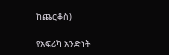ከጨርቆስ)

የአፍሪካ አንድነት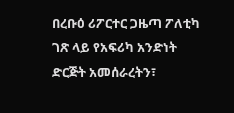በረቡዕ ሪፖርተር ጋዜጣ ፖለቲካ ገጽ ላይ የአፍሪካ አንድነት ድርጅት አመሰራረትን፣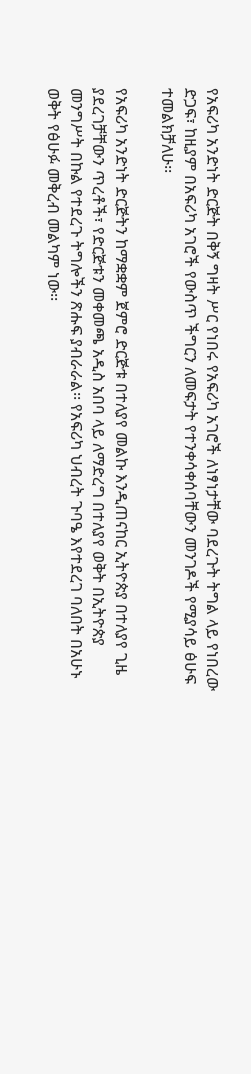የአፍሪካ አንድነት ድርጅት በቅኝ ግዛት ሥር የነበሩ የአፍሪካ አገሮች ለነፃነታቸው ባደረጉት ትግል ላይ የነበረው ድጋፍ፣ ከዚያም በአፍሪካ አገሮች የውስጥ ችግርን ለመፍታት የተንቀሳቀሰባቸውን መንገዶች የሚያሳይ ፅሁፍ ተመልክቻለሁ፡፡

የአፍሪካ አንድነት ድርጅትን ከማቋቋም ጀምሮ ድርጅቱ በተለያየ መልኩ እንዲጠናከር ኢትዮጵያ በተለያየ ጊዜ ያደረገቻቸውን ጥረቶች፣ የድርጅቱን መቀመጫ አዲስ አበባ ላይ ለማድረግ በተለያየ ወቅት በኢትዮጵያ መንግሥት በኩል የተደረጉ ትግሎችን ጽሑፍ ያብራራል፡፡ የአፍሪካ ህብረት ጉባዔ እየተደረገ ባለበት በአሁኑ ወቅት የፅሁፉ መቅረብ መልካም ነው፡፡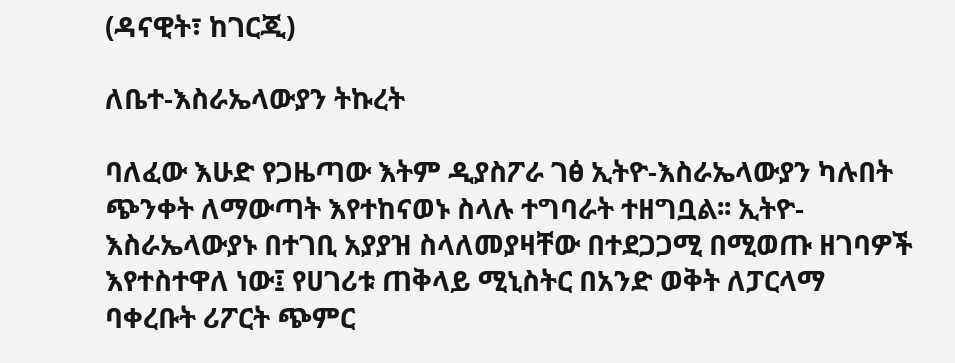(ዳናዊት፣ ከገርጂ)

ለቤተ-እስራኤላውያን ትኩረት

ባለፈው እሁድ የጋዜጣው እትም ዲያስፖራ ገፅ ኢትዮ-እስራኤላውያን ካሉበት ጭንቀት ለማውጣት እየተከናወኑ ስላሉ ተግባራት ተዘግቧል፡፡ ኢትዮ-እስራኤላውያኑ በተገቢ አያያዝ ስላለመያዛቸው በተደጋጋሚ በሚወጡ ዘገባዎች እየተስተዋለ ነው፤ የሀገሪቱ ጠቅላይ ሚኒስትር በአንድ ወቅት ለፓርላማ ባቀረቡት ሪፖርት ጭምር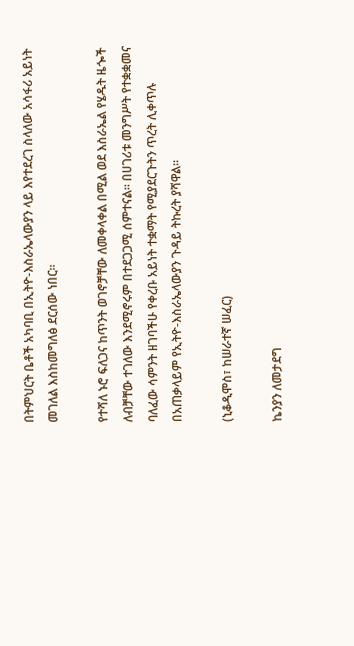በትምህርት ቤቶች አካባቢ በኢትዮ-እስራኤላውያን ላይ እየተደረገ ስላለው አሳፋሪ አይነት መገለል እስከመግለፅ ደርሰው ነበር፡፡

የተሻለ ኑሮ ፍለጋና ከጥንት ወገኖቻቸው ለመቀላቀል በሚል ወደ እስራኤል የሄዱት ዜጐች ለብቻቸው ተገለው እንደሚኖሩም በተደጋጋሚ ሰምተናል፡፡ በሀገሪቱ መንግሥት የተቋቋመና ባለፈው ሳምንት ዘገባችሁ የቀረቡ አይነት ተቋማት የሚያደርጉትን ጥረት ሊቀጥሉ  በአጠቃላይም የኢትዮ-እስራኤላውያን ጉዳይ ትኩረት ያሻዋል፡፡

(ኒቆዲሞስ፣ ከሠራተኛ ሠፈር)

ኬንያን ለመታደግ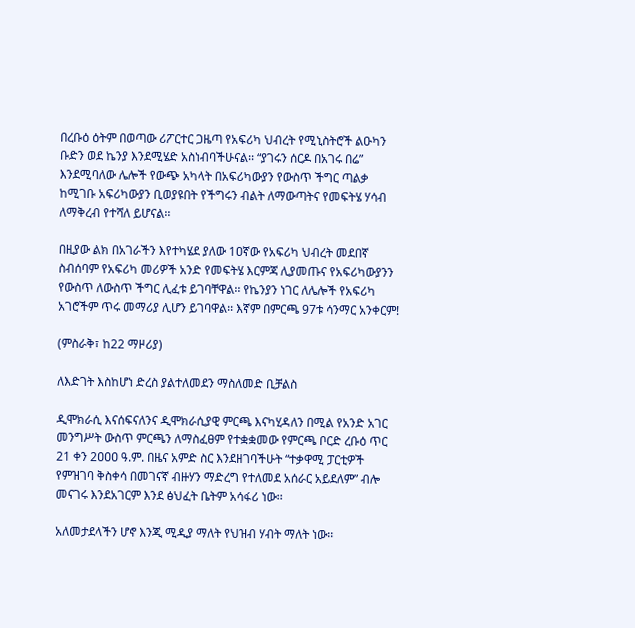በረቡዕ ዕትም በወጣው ሪፖርተር ጋዜጣ የአፍሪካ ህብረት የሚኒስትሮች ልዑካን ቡድን ወደ ኬንያ እንደሚሄድ አስነብባችሁናል፡፡ “ያገሩን ሰርዶ በአገሩ በሬ” እንደሚባለው ሌሎች የውጭ አካላት በአፍሪካውያን የውስጥ ችግር ጣልቃ ከሚገቡ አፍሪካውያን ቢወያዩበት የችግሩን ብልት ለማውጣትና የመፍትሄ ሃሳብ ለማቅረብ የተሻለ ይሆናል፡፡

በዚያው ልክ በአገራችን እየተካሄደ ያለው 1ዐኛው የአፍሪካ ህብረት መደበኛ ስብሰባም የአፍሪካ መሪዎች አንድ የመፍትሄ እርምጃ ሊያመጡና የአፍሪካውያንን የውስጥ ለውስጥ ችግር ሊፈቱ ይገባቸዋል፡፡ የኬንያን ነገር ለሌሎች የአፍሪካ አገሮችም ጥሩ መማሪያ ሊሆን ይገባዋል፡፡ እኛም በምርጫ 97ቱ ሳንማር አንቀርም!

(ምስራቅ፣ ከ22 ማዞሪያ)

ለእድገት እስከሆነ ድረስ ያልተለመደን ማስለመድ ቢቻልስ

ዲሞክራሲ እናሰፍናለንና ዲሞክራሲያዊ ምርጫ እናካሂዳለን በሚል የአንድ አገር መንግሥት ውስጥ ምርጫን ለማስፈፀም የተቋቋመው የምርጫ ቦርድ ረቡዕ ጥር 21 ቀን 2ዐዐዐ ዓ.ም. በዜና አምድ ስር እንደዘገባችሁት “ተቃዋሚ ፓርቲዎች የምዝገባ ቅስቀሳ በመገናኛ ብዙሃን ማድረግ የተለመደ አሰራር አይደለም” ብሎ መናገሩ እንደአገርም እንደ ፅህፈት ቤትም አሳፋሪ ነው፡፡

አለመታደላችን ሆኖ እንጂ ሚዲያ ማለት የህዝብ ሃብት ማለት ነው፡፡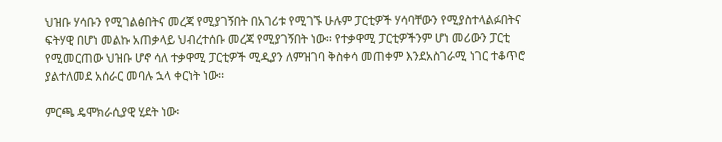ህዝቡ ሃሳቡን የሚገልፅበትና መረጃ የሚያገኝበት በአገሪቱ የሚገኙ ሁሉም ፓርቲዎች ሃሳባቸውን የሚያስተላልፉበትና ፍትሃዊ በሆነ መልኩ አጠቃላይ ህብረተሰቡ መረጃ የሚያገኝበት ነው፡፡ የተቃዋሚ ፓርቲዎችንም ሆነ መሪውን ፓርቲ የሚመርጠው ህዝቡ ሆኖ ሳለ ተቃዋሚ ፓርቲዎች ሚዲያን ለምዝገባ ቅስቀሳ መጠቀም እንደአስገራሚ ነገር ተቆጥሮ ያልተለመደ አሰራር መባሉ ኋላ ቀርነት ነው፡፡

ምርጫ ዴሞክራሲያዊ ሂደት ነው፡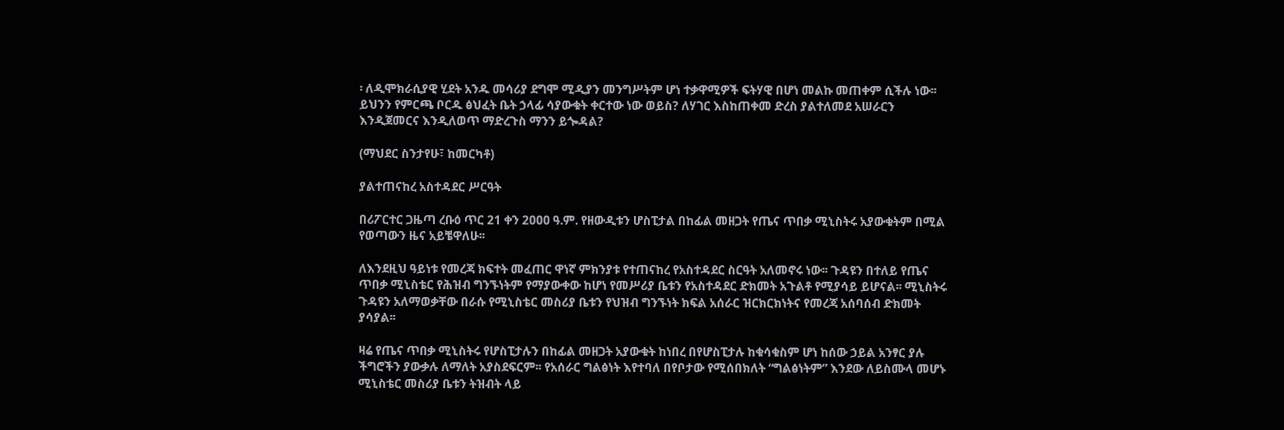፡ ለዲሞክራሲያዊ ሂደት አንዱ መሳሪያ ደግሞ ሚዲያን መንግሥትም ሆነ ተቃዋሚዎች ፍትሃዊ በሆነ መልኩ መጠቀም ሲችሉ ነው፡፡ ይህንን የምርጫ ቦርዱ ፅህፈት ቤት ኃላፊ ሳያውቁት ቀርተው ነው ወይስ? ለሃገር እስከጠቀመ ድረስ ያልተለመደ አሠራርን እንዲጀመርና እንዲለወጥ ማድረጉስ ማንን ይጐዳል?

(ማህደር ስንታየሁ፣ ከመርካቶ)

ያልተጠናከረ አስተዳደር ሥርዓት

በሪፖርተር ጋዜጣ ረቡዕ ጥር 21 ቀን 2ዐዐዐ ዓ.ም. የዘውዲቱን ሆስፒታል በከፊል መዘጋት የጤና ጥበቃ ሚኒስትሩ አያውቁትም በሚል የወጣውን ዜና አይቼዋለሁ፡፡

ለእንደዚህ ዓይነቱ የመረጃ ክፍተት መፈጠር ዋነኛ ምክንያቱ የተጠናከረ የአስተዳደር ስርዓት አለመኖሩ ነው፡፡ ጉዳዩን በተለይ የጤና ጥበቃ ሚኒስቴር የሕዝብ ግንኙነትም የማያውቀው ከሆነ የመሥሪያ ቤቱን የአስተዳደር ድክመት አጉልቶ የሚያሳይ ይሆናል፡፡ ሚኒስትሩ ጉዳዩን አለማወቃቸው በራሱ የሚኒስቴር መስሪያ ቤቱን የህዝብ ግንኙነት ክፍል አሰራር ዝርክርክነትና የመረጃ አሰባሰብ ድክመት ያሳያል፡፡

ዛሬ የጤና ጥበቃ ሚኒስትሩ የሆስፒታሉን በከፊል መዘጋት አያውቁት ከነበረ በየሆስፒታሉ ከቁሳቁስም ሆነ ከሰው ኃይል አንፃር ያሉ ችግሮችን ያውቃሉ ለማለት አያስደፍርም፡፡ የአሰራር ግልፅነት እየተባለ በየቦታው የሚሰበክለት “ግልፅነትም” እንደው ለይስሙላ መሆኑ ሚኒስቴር መስሪያ ቤቱን ትዝብት ላይ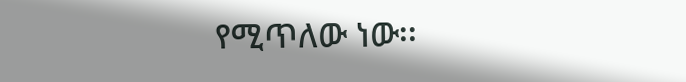የሚጥለው ነው፡፡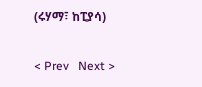(ሩሃማ፣ ከፒያሳ)

< Prev   Next >